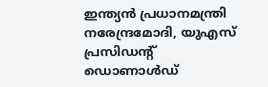ഇന്ത്യന്‍ പ്രധാനമന്ത്രി നരേന്ദ്രമോദി, യുഎസ് പ്രസിഡന്‍റ് ഡൊണാള്‍ഡ്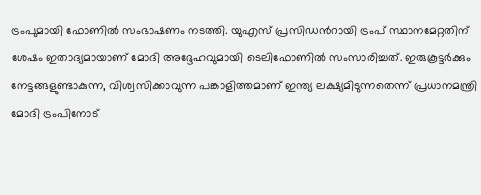ട്രംപുമായി ഫോണില്‍ സംഭാഷണം നടത്തി. യുഎസ് പ്രസിഡന്‍റായി ട്രംപ് സ്ഥാനമേറ്റതിന് ശേഷം ഇതാദ്യമായാണ് മോദി അദ്ദേഹവുമായി ടെലിഫോണില്‍ സംസാരിച്ചത്. ഇരുകൂട്ടര്‍ക്കും നേട്ടങ്ങളുണ്ടാകുന്ന, വിശ്വസിക്കാവുന്ന പങ്കാളിത്തമാണ് ഇന്ത്യ ലക്ഷ്യമിടുന്നതെന്ന് പ്രധാനമന്ത്രി മോദി ട്രംപിനോട്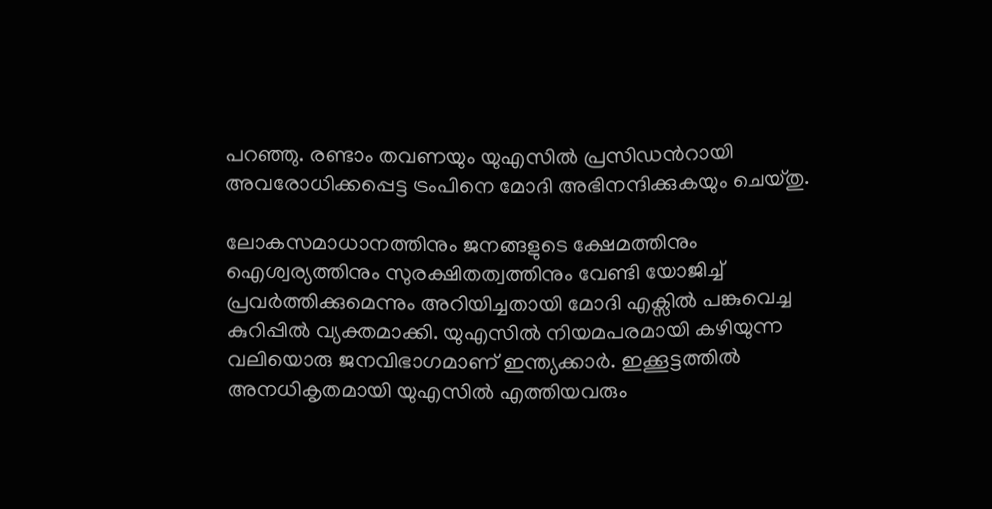പറഞ്ഞു. രണ്ടാം തവണയും യുഎസില്‍ പ്രസിഡന്‍റായി അവരോധിക്കപ്പെട്ട ട്രംപിനെ മോദി അഭിനന്ദിക്കുകയും ചെയ്തു.

ലോകസമാധാനത്തിനും ജനങ്ങളുടെ ക്ഷേമത്തിനും ഐശ്വര്യത്തിനും സുരക്ഷിതത്വത്തിനും വേണ്ടി യോജിച്ച് പ്രവര്‍ത്തിക്കുമെന്നും അറിയിച്ചതായി മോദി എക്സില്‍ പങ്കുവെച്ച കുറിപ്പില്‍ വ്യക്തമാക്കി. യുഎസില്‍ നിയമപരമായി കഴിയുന്ന വലിയൊരു ജനവിഭാഗമാണ് ഇന്ത്യക്കാര്‍. ഇക്കൂട്ടത്തില്‍ അനധികൃതമായി യുഎസില്‍ എത്തിയവരും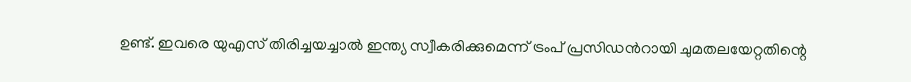ഉണ്ട്. ഇവരെ യുഎസ് തിരിച്ചയച്ചാല്‍ ഇന്ത്യ സ്വീകരിക്കുമെന്ന് ട്രംപ് പ്രസിഡന്‍റായി ചുമതലയേറ്റതിന്റെ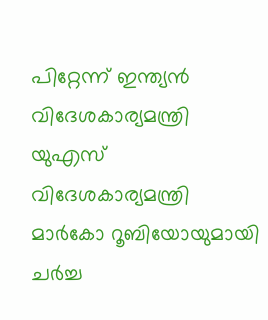പിറ്റേന്ന് ഇന്ത്യന്‍ വിദേശകാര്യമന്ത്രി യുഎസ് വിദേശകാര്യമന്ത്രി മാര്‍കോ റൂബിയോയുമായി ചര്‍ച്ച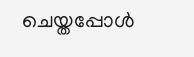ചെയ്തപ്പോള്‍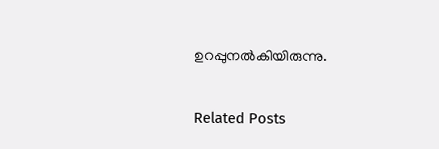ഉറപ്പുനൽകിയിരുന്നു.

Related Posts